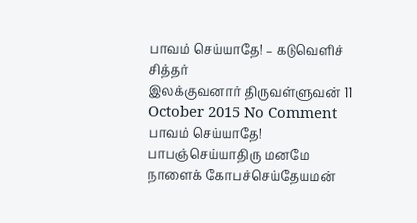பாவம் செய்யாதே! – கடுவெளிச் சித்தர்
இலக்குவனார் திருவள்ளுவன் 11 October 2015 No Comment பாவம் செய்யாதே! பாபஞ்செய்யாதிரு மனமே நாளைக் கோபச்செய்தேயமன்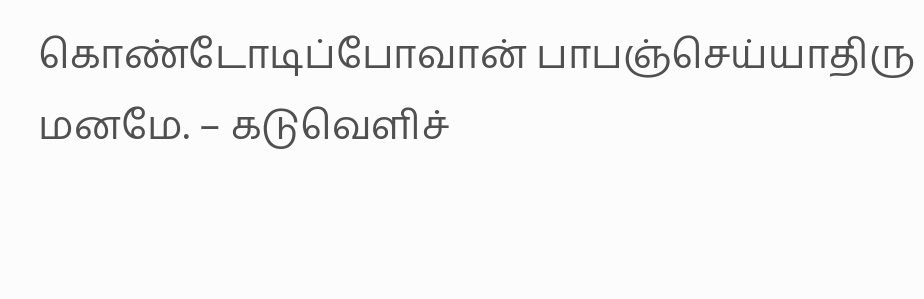கொண்டோடிப்போவான் பாபஞ்செய்யாதிரு மனமே. – கடுவெளிச்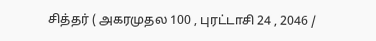சித்தர் ( அகரமுதல 100 , புரட்டாசி 24 , 2046 /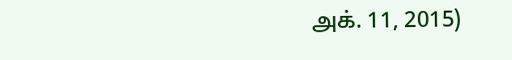அக். 11, 2015)